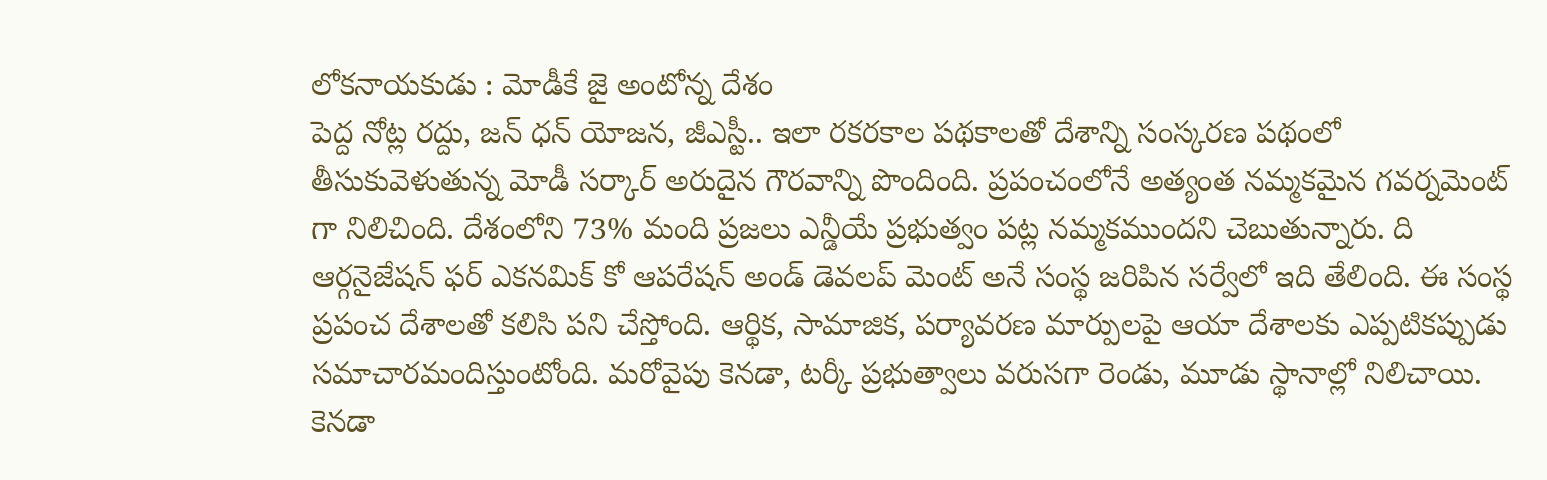లోకనాయకుడు : మోడీకే జై అంటోన్న దేశం
పెద్ద నోట్ల రద్దు, జన్ ధన్ యోజన, జీఎస్టీ.. ఇలా రకరకాల పథకాలతో దేశాన్ని సంస్కరణ పథంలో తీసుకువెళుతున్న మోడీ సర్కార్ అరుదైన గౌరవాన్ని పొందింది. ప్రపంచంలోనే అత్యంత నమ్మకమైన గవర్నమెంట్ గా నిలిచింది. దేశంలోని 73% మంది ప్రజలు ఎన్డీయే ప్రభుత్వం పట్ల నమ్మకముందని చెబుతున్నారు. ది ఆర్గనైజేషన్ ఫర్ ఎకనమిక్ కో ఆపరేషన్ అండ్ డెవలప్ మెంట్ అనే సంస్థ జరిపిన సర్వేలో ఇది తేలింది. ఈ సంస్థ ప్రపంచ దేశాలతో కలిసి పని చేస్తోంది. ఆర్థిక, సామాజిక, పర్యావరణ మార్పులపై ఆయా దేశాలకు ఎప్పటికప్పుడు సమాచారమందిస్తుంటోంది. మరోవైపు కెనడా, టర్కీ ప్రభుత్వాలు వరుసగా రెండు, మూడు స్థానాల్లో నిలిచాయి. కెనడా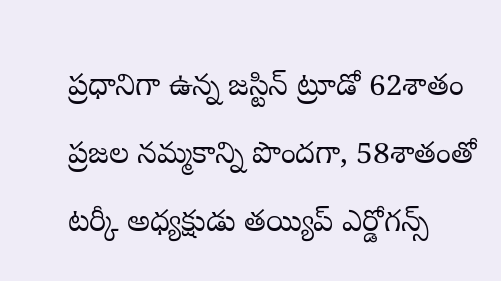ప్రధానిగా ఉన్న జస్టిన్ ట్రూడో 62శాతం ప్రజల నమ్మకాన్ని పొందగా, 58శాతంతో టర్కీ అధ్యక్షుడు తయ్యిప్ ఎర్డోగన్స్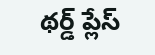థర్డ్ ప్లేస్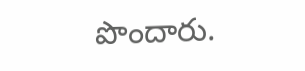పొందారు.